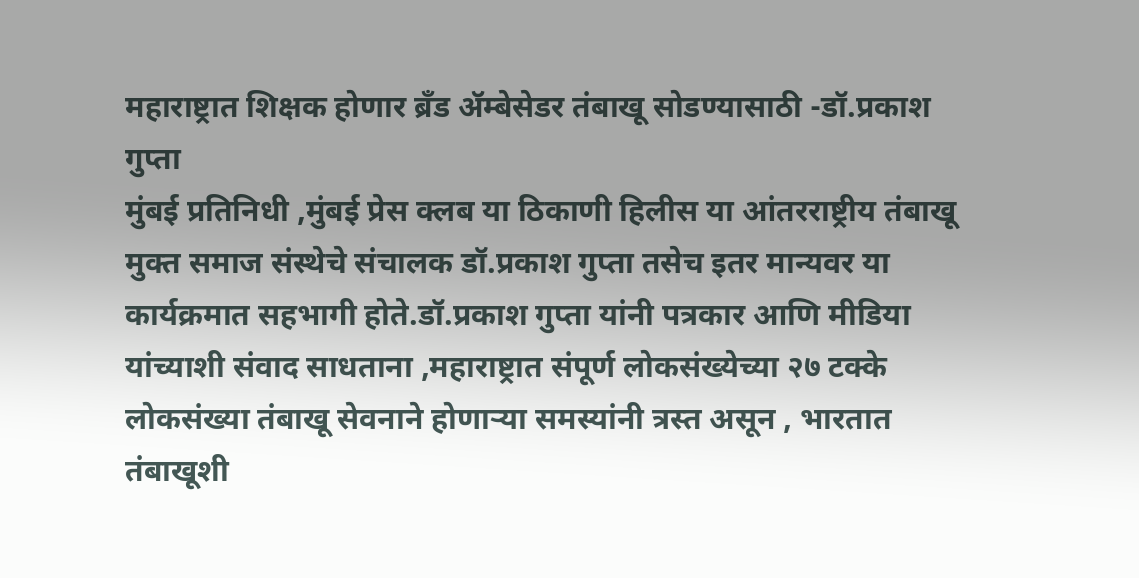महाराष्ट्रात शिक्षक होणार ब्रँड ॲम्बेसेडर तंबाखू सोडण्यासाठी -डॉ.प्रकाश गुप्ता
मुंबई प्रतिनिधी ,मुंबई प्रेस क्लब या ठिकाणी हिलीस या आंतरराष्ट्रीय तंबाखू मुक्त समाज संस्थेचे संचालक डॉ.प्रकाश गुप्ता तसेच इतर मान्यवर या कार्यक्रमात सहभागी होते.डॉ.प्रकाश गुप्ता यांनी पत्रकार आणि मीडिया यांच्याशी संवाद साधताना ,महाराष्ट्रात संपूर्ण लोकसंख्येच्या २७ टक्के लोकसंख्या तंबाखू सेवनाने होणाऱ्या समस्यांनी त्रस्त असून , भारतात तंबाखूशी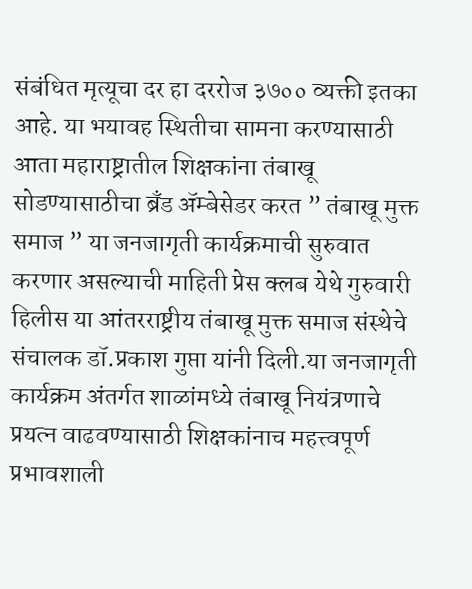संबंधित मृत्यूचा दर हा दररोज ३७०० व्यक्ती इतका आहे. या भयावह स्थितीचा सामना करण्यासाठी आता महाराष्ट्रातील शिक्षकांना तंबाखू सोडण्यासाठीचा ब्रँड ॲम्बेसेडर करत ” तंबाखू मुक्त समाज ” या जनजागृती कार्यक्रमाची सुरुवात करणार असल्याची माहिती प्रेस क्लब येथे गुरुवारी हिलीस या आंतरराष्ट्रीय तंबाखू मुक्त समाज संस्थेचे संचालक डॉ.प्रकाश गुप्ता यांनी दिली.या जनजागृती कार्यक्रम अंतर्गत शाळांमध्ये तंबाखू नियंत्रणाचे प्रयत्न वाढवण्यासाठी शिक्षकांनाच महत्त्वपूर्ण प्रभावशाली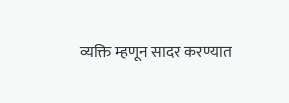व्यक्ति म्हणून सादर करण्यात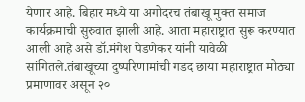येणार आहे. बिहार मध्ये या अगोदरच तंबाखू मुक्त समाज कार्यक्रमाची सुरुवात झाली आहे. आता महाराष्ट्रात सुरू करण्यात आली आहे असे डॉ.मंगेश पेडणेकर यांनी यावेळी सांगितले.तंबाखूच्या दुष्परिणामांची गडद छाया महाराष्ट्रात मोठ्या प्रमाणावर असून २०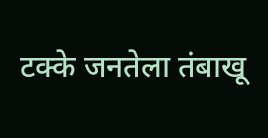टक्के जनतेला तंबाखू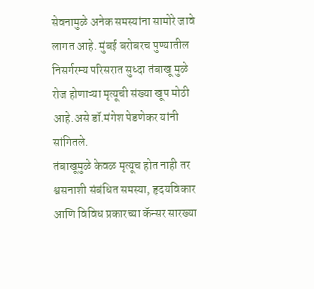सेवनामुळे अनेक समस्यांना सामोरे जावे लागत आहे. मुंबई बरोबरच पुण्यातील निसर्गरम्य परिसरात सुध्दा तंबाखू मुळे रोज होणाऱ्या मृत्यूची संख्या खूप मोठी आहे.असे डॉ.मंगेश पेडणेकर यांनी सांगितले.
तंबाखूमुळे केवळ मृत्यूच होत नाही तर श्वसनाशी संबंधित समस्या, हृदयविकार आणि विविध प्रकारच्या कॅन्सर सारख्या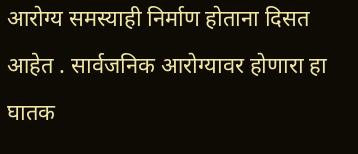आरोग्य समस्याही निर्माण होताना दिसत आहेत . सार्वजनिक आरोग्यावर होणारा हा घातक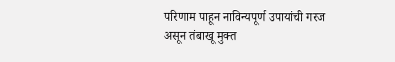परिणाम पाहून नाविन्यपूर्ण उपायांची गरज असून तंबाखू मुक्त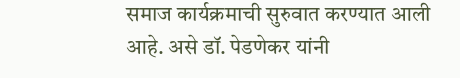समाज कार्यक्रमाची सुरुवात करण्यात आली आहे. असे डॉ. पेडणेकर यांनी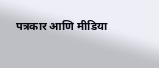पत्रकार आणि मीडिया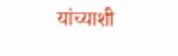यांच्याशी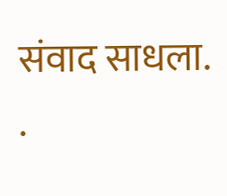संवाद साधला.
.